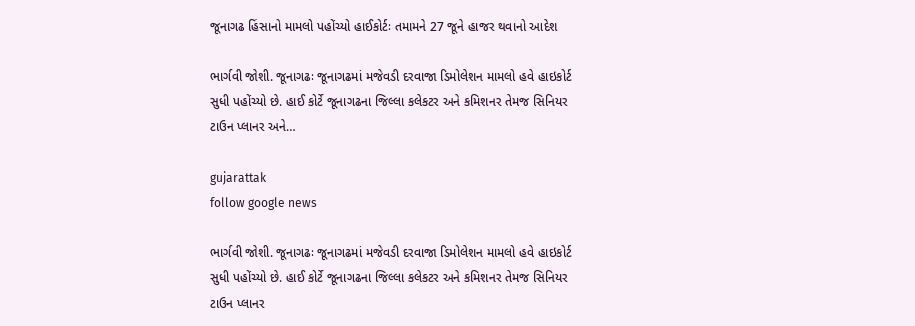જૂનાગઢ હિંસાનો મામલો પહોંચ્યો હાઈકોર્ટઃ તમામને 27 જૂને હાજર થવાનો આદેશ

ભાર્ગવી જોશી. જૂનાગઢઃ જૂનાગઢમાં મજેવડી દરવાજા ડિમોલેશન મામલો હવે હાઇકોર્ટ સુધી પહોંચ્યો છે. હાઈ કોર્ટે જૂનાગઢના જિલ્લા કલેકટર અને કમિશનર તેમજ સિનિયર ટાઉન પ્લાનર અને…

gujarattak
follow google news

ભાર્ગવી જોશી. જૂનાગઢઃ જૂનાગઢમાં મજેવડી દરવાજા ડિમોલેશન મામલો હવે હાઇકોર્ટ સુધી પહોંચ્યો છે. હાઈ કોર્ટે જૂનાગઢના જિલ્લા કલેકટર અને કમિશનર તેમજ સિનિયર ટાઉન પ્લાનર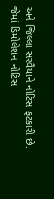અને જિલ્લા સરવૈયાને નોટિસ ફટકારી છે. જેમાં ડિમોલેશન નોટિસ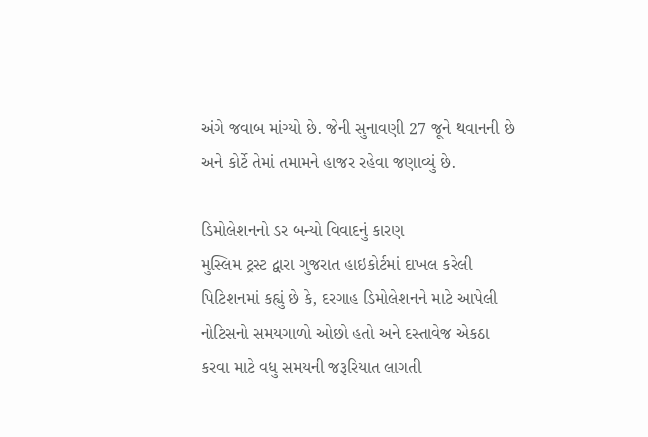અંગે જવાબ માંગ્યો છે. જેની સુનાવણી 27 જૂને થવાનની છે અને કોર્ટે તેમાં તમામને હાજર રહેવા જણાવ્યું છે.

ડિમોલેશનનો ડર બન્યો વિવાદનું કારણ
મુસ્લિમ ટ્રસ્ટ દ્વારા ગુજરાત હાઇકોર્ટમાં દાખલ કરેલી પિટિશનમાં કહ્યું છે કે, દરગાહ ડિમોલેશનને માટે આપેલી નોટિસનો સમયગાળો ઓછો હતો અને દસ્તાવેજ એકઠા કરવા માટે વધુ સમયની જરૂરિયાત લાગતી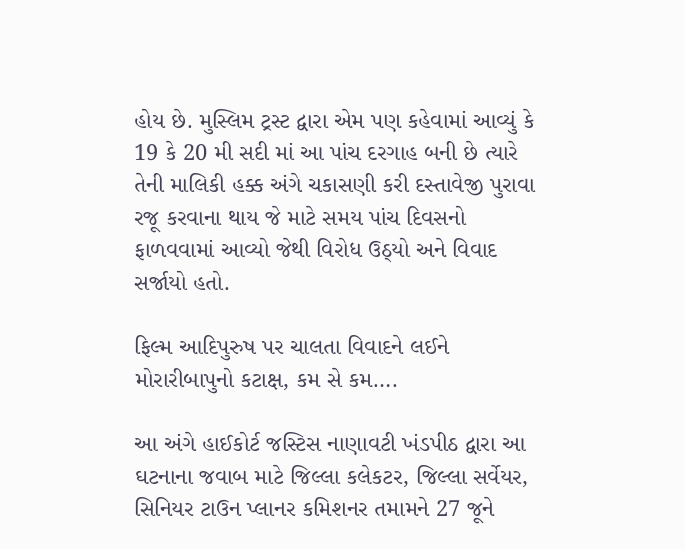હોય છે. મુસ્લિમ ટ્રસ્ટ દ્વારા એમ પણ કહેવામાં આવ્યું કે 19 કે 20 મી સદી માં આ પાંચ દરગાહ બની છે ત્યારે તેની માલિકી હક્ક અંગે ચકાસણી કરી દસ્તાવેજી પુરાવા રજૂ કરવાના થાય જે માટે સમય પાંચ દિવસનો ફાળવવામાં આવ્યો જેથી વિરોધ ઉઠ્યો અને વિવાદ સર્જાયો હતો.

ફિલ્મ આદિપુરુષ પર ચાલતા વિવાદને લઈને મોરારીબાપુનો કટાક્ષ, કમ સે કમ….

આ અંગે હાઈકોર્ટ જસ્ટિસ નાણાવટી ખંડપીઠ દ્વારા આ ઘટનાના જવાબ માટે જિલ્લા કલેકટર, જિલ્લા સર્વેયર, સિનિયર ટાઉન પ્લાનર કમિશનર તમામને 27 જૂને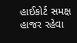હાઈકોર્ટ સમક્ષ હાજર રહેવા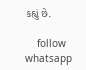કહ્યું છે.

    follow whatsapp